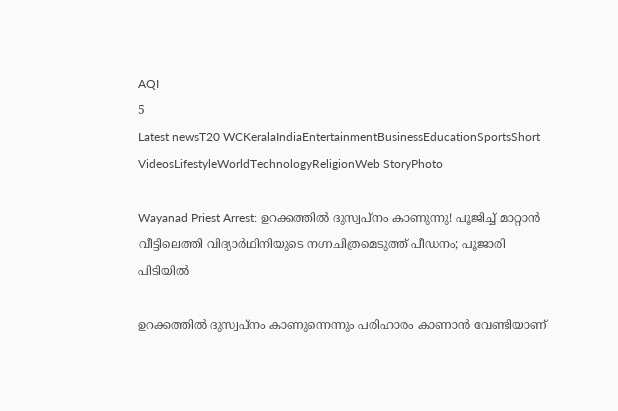AQI
5
Latest newsT20 WCKeralaIndiaEntertainmentBusinessEducationSportsShort VideosLifestyleWorldTechnologyReligionWeb StoryPhoto

Wayanad Priest Arrest: ഉറക്കത്തില്‍ ദുസ്വപ്നം കാണുന്നു! പൂജിച്ച് മാറ്റാൻ വീട്ടിലെത്തി വിദ്യാര്‍ഥിനിയുടെ നഗ്നചിത്രമെടുത്ത് പീഡനം; പൂജാരി പിടിയില്‍

ഉറക്കത്തില്‍ ദുസ്വപ്നം കാണുന്നെന്നും പരിഹാരം കാണാൻ വേണ്ടിയാണ്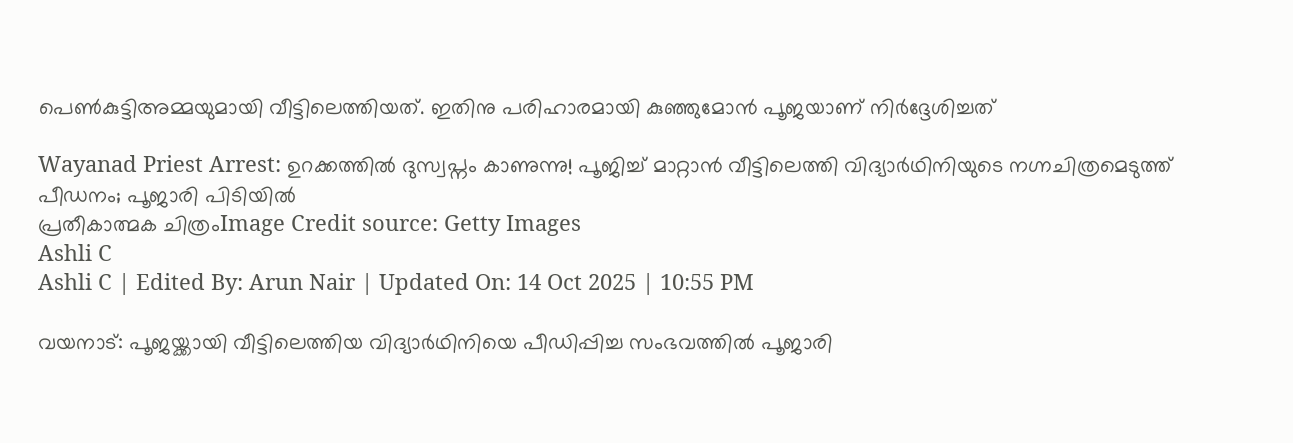പെൺകുട്ടിഅമ്മയുമായി വീട്ടിലെത്തിയത്. ഇതിനു പരിഹാരമായി കുഞ്ഞുമോൻ പൂജയാണ് നിർദ്ദേശിച്ചത്

Wayanad Priest Arrest: ഉറക്കത്തില്‍ ദുസ്വപ്നം കാണുന്നു! പൂജിച്ച് മാറ്റാൻ വീട്ടിലെത്തി വിദ്യാര്‍ഥിനിയുടെ നഗ്നചിത്രമെടുത്ത് പീഡനം; പൂജാരി പിടിയില്‍
പ്രതീകാത്മക ചിത്രംImage Credit source: Getty Images
Ashli C
Ashli C | Edited By: Arun Nair | Updated On: 14 Oct 2025 | 10:55 PM

വയനാട്: പൂജയ്ക്കായി വീട്ടിലെത്തിയ വിദ്യാര്‍ഥിനിയെ പീഡിപ്പിച്ച സംഭവത്തിൽ പൂജാരി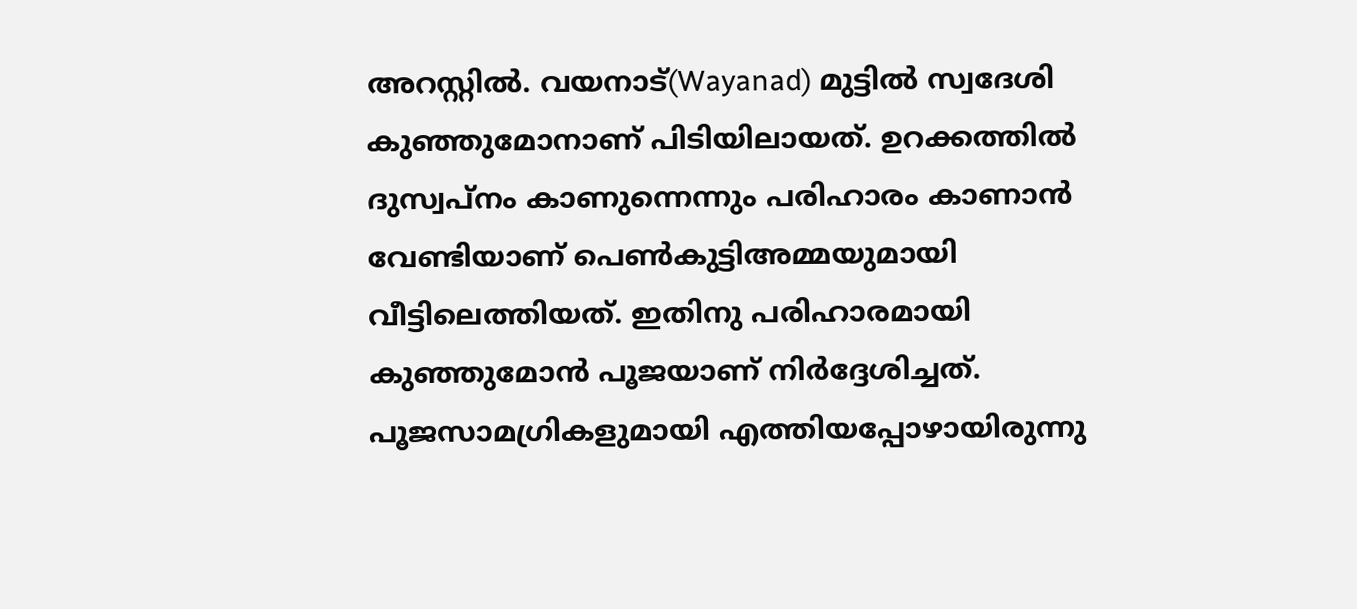അറസ്റ്റിൽ. വയനാട്(Wayanad) മുട്ടില്‍ സ്വദേശി കു‍ഞ്ഞുമോനാണ് പിടിയിലായത്. ഉറക്കത്തില്‍ ദുസ്വപ്നം കാണുന്നെന്നും പരിഹാരം കാണാൻ വേണ്ടിയാണ് പെൺകുട്ടിഅമ്മയുമായി വീട്ടിലെത്തിയത്. ഇതിനു പരിഹാരമായി കുഞ്ഞുമോൻ പൂജയാണ് നിർദ്ദേശിച്ചത്. പൂജസാമഗ്രികളുമായി എത്തിയപ്പോഴായിരുന്നു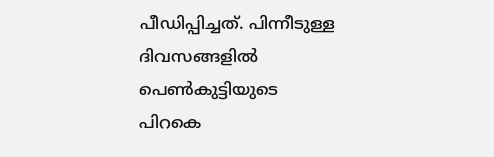പീഡിപ്പിച്ചത്. പിന്നീടുള്ള ദിവസങ്ങളില്‍ പെണ്‍കുട്ടിയുടെ പിറകെ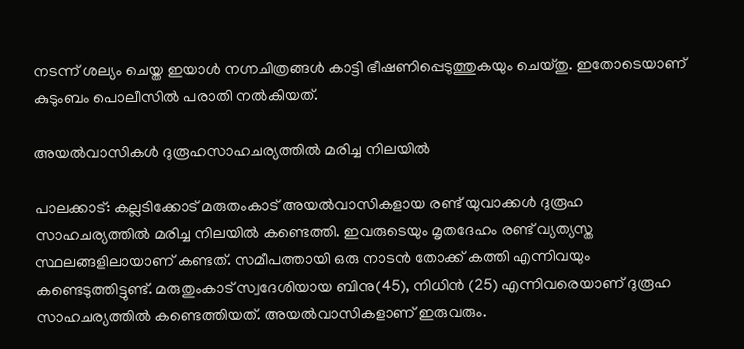നടന്ന് ശല്യം ചെയ്ത ഇയാൾ നഗ്നചിത്രങ്ങള്‍ കാട്ടി ഭീഷണിപ്പെടുത്തുകയും ചെയ്തു. ഇതോടെയാണ് കുടുംബം പൊലീസില്‍ പരാതി നല്‍കിയത്.

അയൽവാസികൾ ദുരൂഹസാഹചര്യത്തിൽ മരിച്ച നിലയിൽ

പാലക്കാട്: കല്ലടിക്കോട് മരുതംകാട് അയൽവാസികളായ രണ്ട് യുവാക്കൾ ദുരൂഹ സാഹചര്യത്തിൽ മരിച്ച നിലയിൽ കണ്ടെത്തി. ഇവരുടെയും മൃതദേഹം രണ്ട് വ്യത്യസ്ത സ്ഥലങ്ങളിലായാണ് കണ്ടത്. സമീപത്തായി ഒരു നാടൻ തോക്ക് കത്തി എന്നിവയും കണ്ടെടുത്തിട്ടുണ്ട്. മരുതുംകാട് സ്വദേശിയായ ബിനു(45), നിധിൻ (25) എന്നിവരെയാണ് ദുരൂഹ സാഹചര്യത്തിൽ കണ്ടെത്തിയത്. അയൽവാസികളാണ് ഇരുവരും.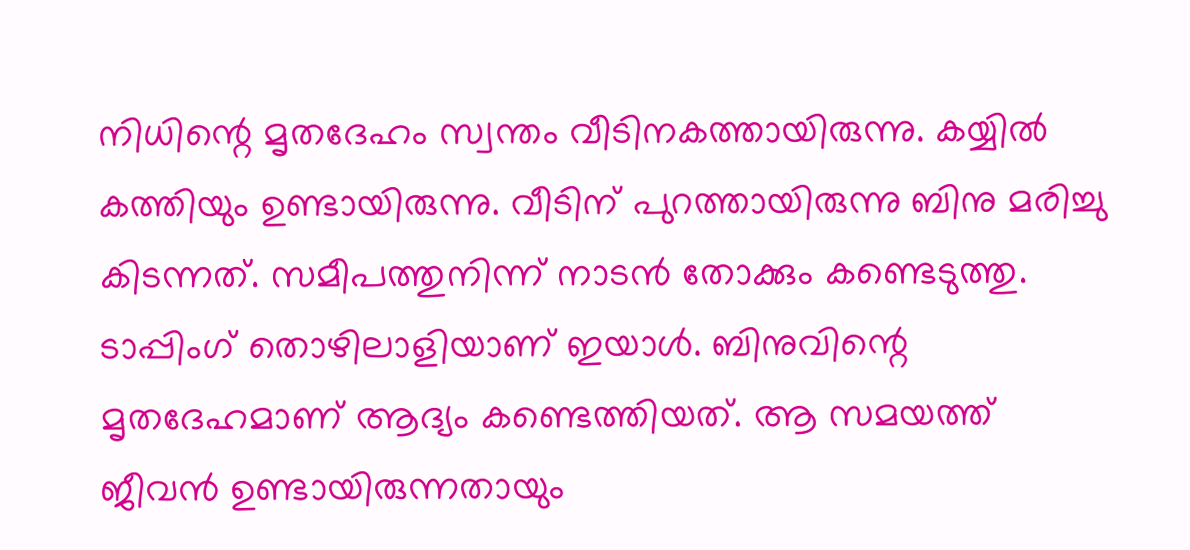നിധിന്റെ മൃതദേഹം സ്വന്തം വീടിനകത്തായിരുന്നു. കയ്യിൽ കത്തിയും ഉണ്ടായിരുന്നു. വീടിന് പുറത്തായിരുന്നു ബിനു മരിച്ചു കിടന്നത്. സമീപത്തുനിന്ന് നാടൻ തോക്കും കണ്ടെടുത്തു. ടാപ്പിംഗ് തൊഴിലാളിയാണ് ഇയാൾ. ബിനുവിന്റെ മൃതദേഹമാണ് ആദ്യം കണ്ടെത്തിയത്. ആ സമയത്ത് ജീവൻ ഉണ്ടായിരുന്നതായും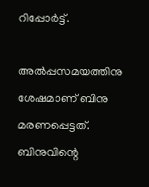റിപ്പോർട്ട്.

അൽപ്പസമയത്തിനു ശേഷമാണ് ബിനു മരണപ്പെട്ടത്. ബിനുവിന്റെ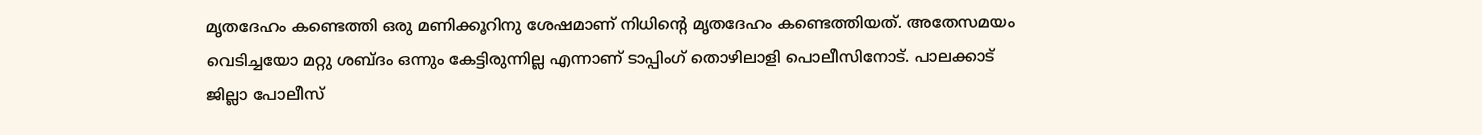മൃതദേഹം കണ്ടെത്തി ഒരു മണിക്കൂറിനു ശേഷമാണ് നിധിന്റെ മൃതദേഹം കണ്ടെത്തിയത്. അതേസമയം വെടിച്ചയോ മറ്റു ശബ്ദം ഒന്നും കേട്ടിരുന്നില്ല എന്നാണ് ടാപ്പിംഗ് തൊഴിലാളി പൊലീസിനോട്. പാലക്കാട് ജില്ലാ പോലീസ്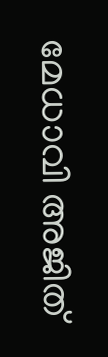മേധാവി അജിത്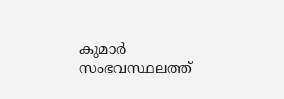കുമാർ സംഭവസ്ഥലത്ത്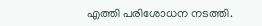എത്തി പരിശോധന നടത്തി.